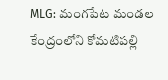MLG: మంగపేట మండల కేంద్రంలోని కోమటిపల్లి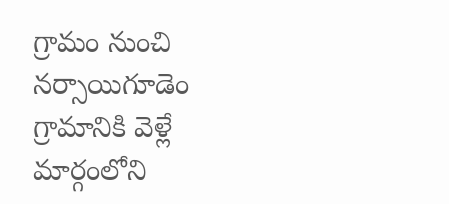గ్రామం నుంచి నర్సాయిగూడెం గ్రామానికి వెళ్లే మార్గంలోని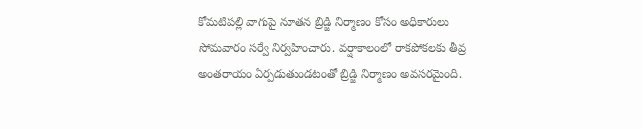కోమటిపల్లి వాగుపై నూతన బ్రిడ్జి నిర్మాణం కోసం అధికారులు సోమవారం సర్వే నిర్వహించారు. వర్షాకాలంలో రాకపోకలకు తీవ్ర అంతరాయం ఏర్పడుతుండటంతో బ్రిడ్జి నిర్మాణం అవసరమైంది.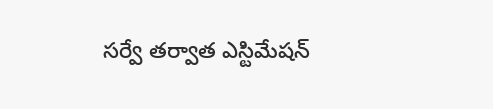సర్వే తర్వాత ఎస్టిమేషన్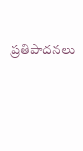ప్రతిపాదనలు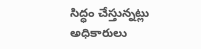సిద్ధం చేస్తున్నట్లు అధికారులు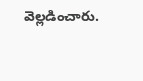వెల్లడించారు.